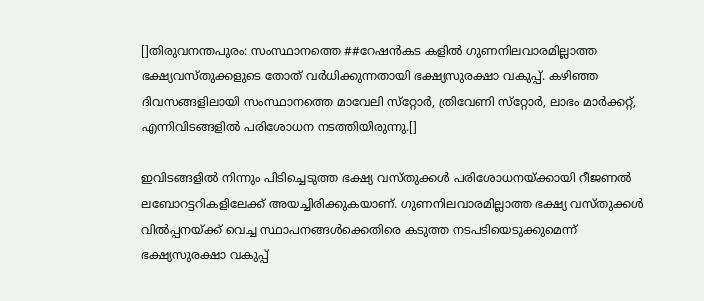[]തിരുവനന്തപുരം: സംസ്ഥാനത്തെ ##റേഷന്‍കട കളില്‍ ഗുണനിലവാരമില്ലാത്ത ഭക്ഷ്യവസ്തുക്കളുടെ തോത് വര്‍ധിക്കുന്നതായി ഭക്ഷ്യസുരക്ഷാ വകുപ്പ്. കഴിഞ്ഞ ദിവസങ്ങളിലായി സംസ്ഥാനത്തെ മാവേലി സ്‌റ്റോര്‍, ത്രിവേണി സ്‌റ്റോര്‍, ലാഭം മാര്‍ക്കറ്റ്, എന്നിവിടങ്ങളില്‍ പരിശോധന നടത്തിയിരുന്നു.[]

ഇവിടങ്ങളില്‍ നിന്നും പിടിച്ചെടുത്ത ഭക്ഷ്യ വസ്തുക്കള്‍ പരിശോധനയ്ക്കായി റീജണല്‍ ലബോറട്ടറികളിലേക്ക് അയച്ചിരിക്കുകയാണ്. ഗുണനിലവാരമില്ലാത്ത ഭക്ഷ്യ വസ്തുക്കള്‍ വില്‍പ്പനയ്ക്ക് വെച്ച സ്ഥാപനങ്ങള്‍ക്കെതിരെ കടുത്ത നടപടിയെടുക്കുമെന്ന് ഭക്ഷ്യസുരക്ഷാ വകുപ്പ്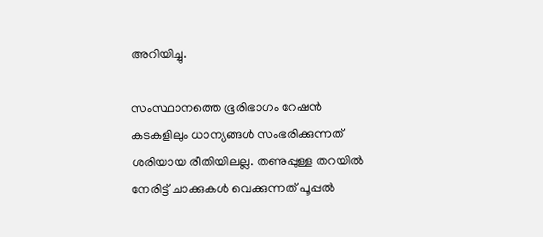അറിയിച്ചു.

സംസ്ഥാനത്തെ ഭൂരിഭാഗം റേഷന്‍ കടകളിലും ധാന്യങ്ങള്‍ സംഭരിക്കുന്നത് ശരിയായ രീതിയിലല്ല. തണുപ്പുള്ള തറയില്‍ നേരിട്ട് ചാക്കുകള്‍ വെക്കുന്നത് പൂപ്പല്‍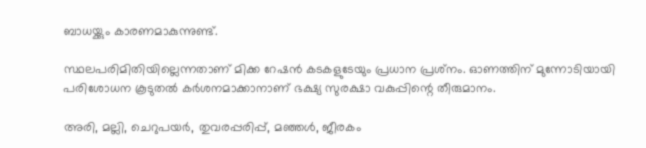ബാധയ്ക്കും കാരണമാകുന്നുണ്ട്.

സ്ഥലപരിമിതിയില്ലെന്നതാണ് മിക്ക റേഷന്‍ കടകളുടേയും പ്രധാന പ്രശ്‌നം. ഓണത്തിന് മുന്നോടിയായി പരിശോധന കൂടുതല്‍ കര്‍ശനമാക്കാനാണ് ഭക്ഷ്യ സുരക്ഷാ വകുപ്പിന്റെ തീരുമാനം.

അരി, മല്ലി, ചെറുപയര്‍, തുവരപ്പരിപ്പ്, മഞ്ഞള്‍, ജീരകം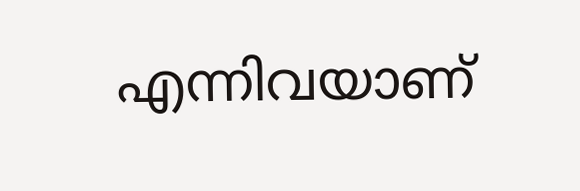എന്നിവയാണ്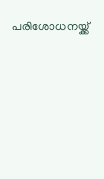പരിശോധനയ്ക്ക്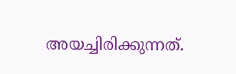അയച്ചിരിക്കുന്നത്.